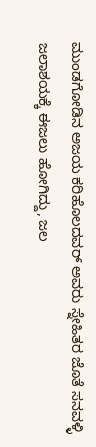ಮುಂಡಗೋಡಿನ ಅಜಯ ಕರಿಹೊಲದವರ್ ಅವರು ಸ್ನೇಹಿತರ ಜೊತೆ ಸನವಳ್ಳಿ ಜಲಾಶಯಕ್ಕೆ ಈಜಲು ಹೋಗಿದ್ದು, ಜಲ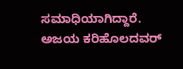ಸಮಾಧಿಯಾಗಿದ್ದಾರೆ. ಅಜಯ ಕರಿಹೊಲದವರ್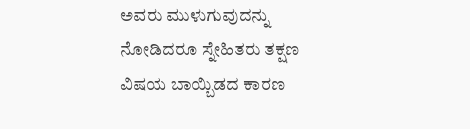ಅವರು ಮುಳುಗುವುದನ್ನು ನೋಡಿದರೂ ಸ್ನೇಹಿತರು ತಕ್ಷಣ ವಿಷಯ ಬಾಯ್ಬಿಡದ ಕಾರಣ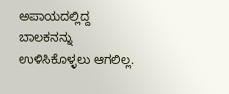ಅಪಾಯದಲ್ಲಿದ್ದ ಬಾಲಕನನ್ನು ಉಳಿಸಿಕೊಳ್ಳಲು ಆಗಲಿಲ್ಲ.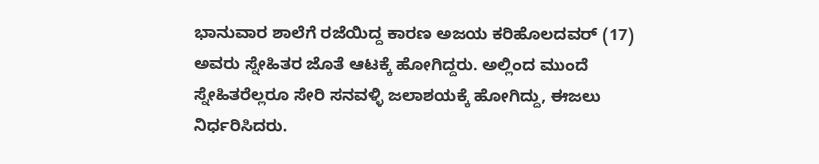ಭಾನುವಾರ ಶಾಲೆಗೆ ರಜೆಯಿದ್ದ ಕಾರಣ ಅಜಯ ಕರಿಹೊಲದವರ್ (17) ಅವರು ಸ್ನೇಹಿತರ ಜೊತೆ ಆಟಕ್ಕೆ ಹೋಗಿದ್ದರು. ಅಲ್ಲಿಂದ ಮುಂದೆ ಸ್ನೇಹಿತರೆಲ್ಲರೂ ಸೇರಿ ಸನವಳ್ಳಿ ಜಲಾಶಯಕ್ಕೆ ಹೋಗಿದ್ದು, ಈಜಲು ನಿರ್ಧರಿಸಿದರು.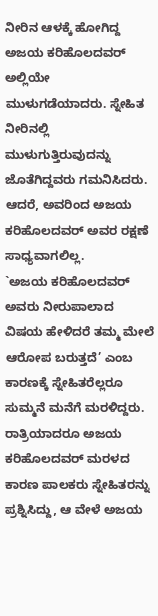ನೀರಿನ ಆಳಕ್ಕೆ ಹೋಗಿದ್ದ ಅಜಯ ಕರಿಹೊಲದವರ್ ಅಲ್ಲಿಯೇ ಮುಳುಗಡೆಯಾದರು. ಸ್ನೇಹಿತ ನೀರಿನಲ್ಲಿ ಮುಳುಗುತ್ತಿರುವುದನ್ನು ಜೊತೆಗಿದ್ದವರು ಗಮನಿಸಿದರು. ಆದರೆ, ಅವರಿಂದ ಅಜಯ ಕರಿಹೊಲದವರ್ ಅವರ ರಕ್ಷಣೆ ಸಾಧ್ಯವಾಗಲಿಲ್ಲ.
`ಅಜಯ ಕರಿಹೊಲದವರ್ ಅವರು ನೀರುಪಾಲಾದ ವಿಷಯ ಹೇಳಿದರೆ ತಮ್ಮ ಮೇಲೆ ಆರೋಪ ಬರುತ್ತದೆ’ ಎಂಬ ಕಾರಣಕ್ಕೆ ಸ್ನೇಹಿತರೆಲ್ಲರೂ ಸುಮ್ಮನೆ ಮನೆಗೆ ಮರಳಿದ್ದರು. ರಾತ್ರಿಯಾದರೂ ಅಜಯ ಕರಿಹೊಲದವರ್ ಮರಳದ ಕಾರಣ ಪಾಲಕರು ಸ್ನೇಹಿತರನ್ನು ಪ್ರಶ್ನಿಸಿದ್ದು, ಆ ವೇಳೆ ಅಜಯ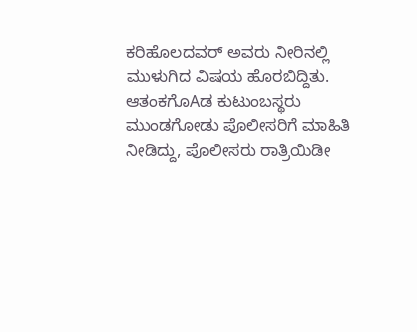ಕರಿಹೊಲದವರ್ ಅವರು ನೀರಿನಲ್ಲಿ ಮುಳುಗಿದ ವಿಷಯ ಹೊರಬಿದ್ದಿತು.
ಆತಂಕಗೊAಡ ಕುಟುಂಬಸ್ಥರು ಮುಂಡಗೋಡು ಪೊಲೀಸರಿಗೆ ಮಾಹಿತಿ ನೀಡಿದ್ದು, ಪೊಲೀಸರು ರಾತ್ರಿಯಿಡೀ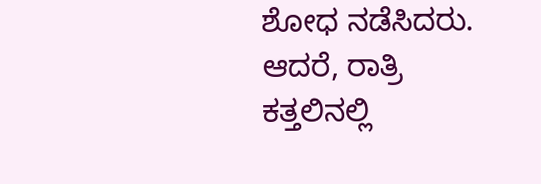ಶೋಧ ನಡೆಸಿದರು. ಆದರೆ, ರಾತ್ರಿ ಕತ್ತಲಿನಲ್ಲಿ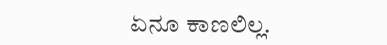ಏನೂ ಕಾಣಲಿಲ್ಲ.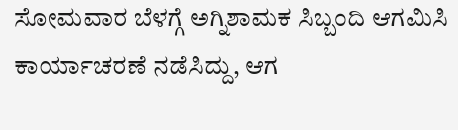ಸೋಮವಾರ ಬೆಳಗ್ಗೆ ಅಗ್ನಿಶಾಮಕ ಸಿಬ್ಬಂದಿ ಆಗಮಿಸಿ ಕಾರ್ಯಾಚರಣೆ ನಡೆಸಿದ್ದು, ಆಗ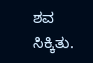ಶವ ಸಿಕ್ಕಿತು.